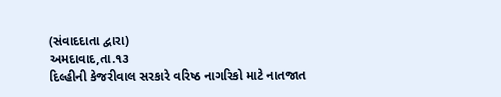(સંવાદદાતા દ્વારા)
અમદાવાદ,તા.૧૩
દિલ્હીની કેજરીવાલ સરકારે વરિષ્ઠ નાગરિકો માટે નાતજાત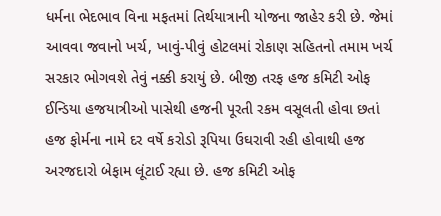ધર્મના ભેદભાવ વિના મફતમાં તિર્થયાત્રાની યોજના જાહેર કરી છે. જેમાં આવવા જવાનો ખર્ચ, ખાવું-પીવું હોટલમાં રોકાણ સહિતનો તમામ ખર્ચ સરકાર ભોગવશે તેવું નક્કી કરાયું છે. બીજી તરફ હજ કમિટી ઓફ ઈન્ડિયા હજયાત્રીઓ પાસેથી હજની પૂરતી રકમ વસૂલતી હોવા છતાં હજ ફોર્મના નામે દર વર્ષે કરોડો રૂપિયા ઉઘરાવી રહી હોવાથી હજ અરજદારો બેફામ લૂંટાઈ રહ્યા છે. હજ કમિટી ઓફ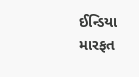ઈન્ડિયા મારફત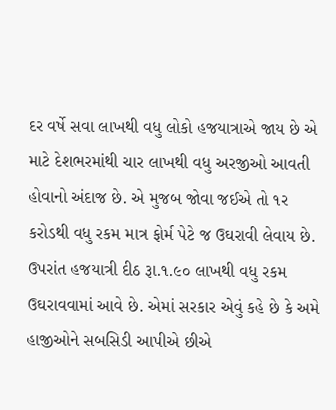દર વર્ષે સવા લાખથી વધુ લોકો હજયાત્રાએ જાય છે એ માટે દેશભરમાંથી ચાર લાખથી વધુ અરજીઓ આવતી હોવાનો અંદાજ છે. એ મુજબ જોવા જઈએ તો ૧ર કરોડથી વધુ રકમ માત્ર ફોર્મ પેટે જ ઉઘરાવી લેવાય છે. ઉપરાંત હજયાત્રી દીઠ રૂા.૧.૯૦ લાખથી વધુ રકમ ઉઘરાવવામાં આવે છે. એમાં સરકાર એવું કહે છે કે અમે હાજીઓને સબસિડી આપીએ છીએ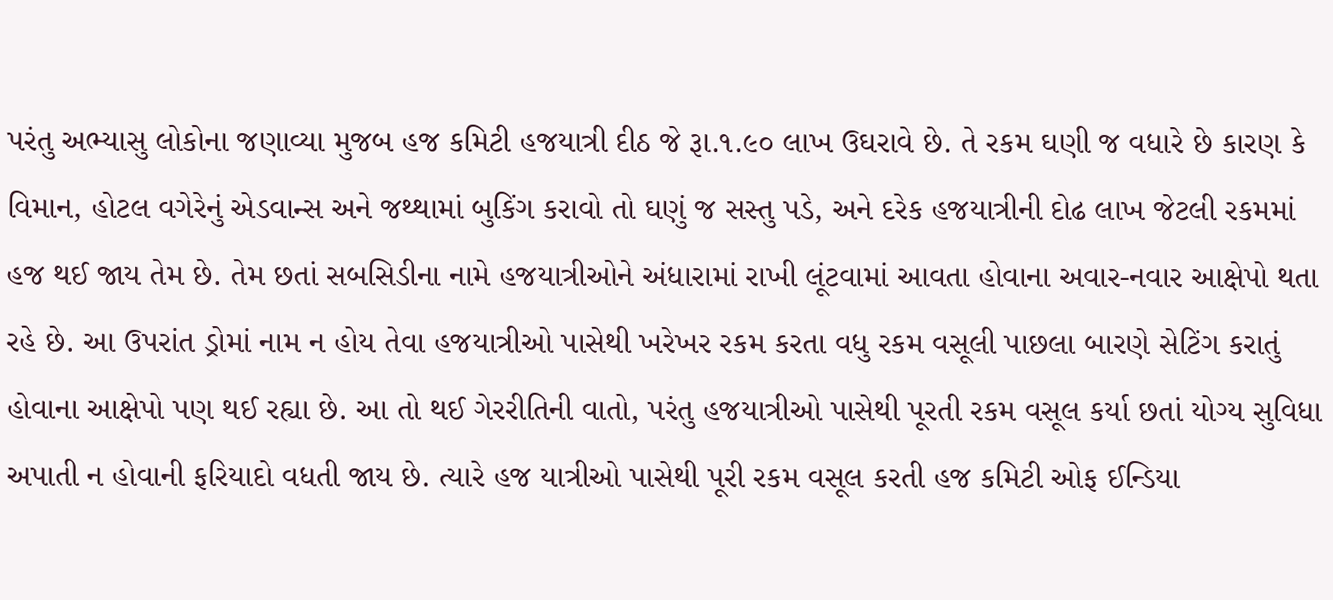પરંતુ અભ્યાસુ લોકોના જણાવ્યા મુજબ હજ કમિટી હજયાત્રી દીઠ જે રૂા.૧.૯૦ લાખ ઉઘરાવે છે. તે રકમ ઘણી જ વધારે છે કારણ કે વિમાન, હોટલ વગેરેનું એડવાન્સ અને જથ્થામાં બુકિંગ કરાવો તો ઘણું જ સસ્તુ પડે, અને દરેક હજયાત્રીની દોઢ લાખ જેટલી રકમમાં હજ થઈ જાય તેમ છે. તેમ છતાં સબસિડીના નામે હજયાત્રીઓને અંધારામાં રાખી લૂંટવામાં આવતા હોવાના અવાર-નવાર આક્ષેપો થતા રહે છે. આ ઉપરાંત ડ્રોમાં નામ ન હોય તેવા હજયાત્રીઓ પાસેથી ખરેખર રકમ કરતા વધુ રકમ વસૂલી પાછલા બારણે સેટિંગ કરાતું હોવાના આક્ષેપો પણ થઈ રહ્યા છે. આ તો થઈ ગેરરીતિની વાતો, પરંતુ હજયાત્રીઓ પાસેથી પૂરતી રકમ વસૂલ કર્યા છતાં યોગ્ય સુવિધા અપાતી ન હોવાની ફરિયાદો વધતી જાય છે. ત્યારે હજ યાત્રીઓ પાસેથી પૂરી રકમ વસૂલ કરતી હજ કમિટી ઓફ ઈન્ડિયા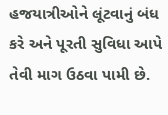હજયાત્રીઓને લૂંટવાનું બંધ કરે અને પૂરતી સુવિધા આપે તેવી માગ ઉઠવા પામી છે.